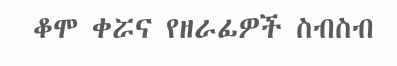ቆሞ ቀሯና የዘራፊዎች ስብስብ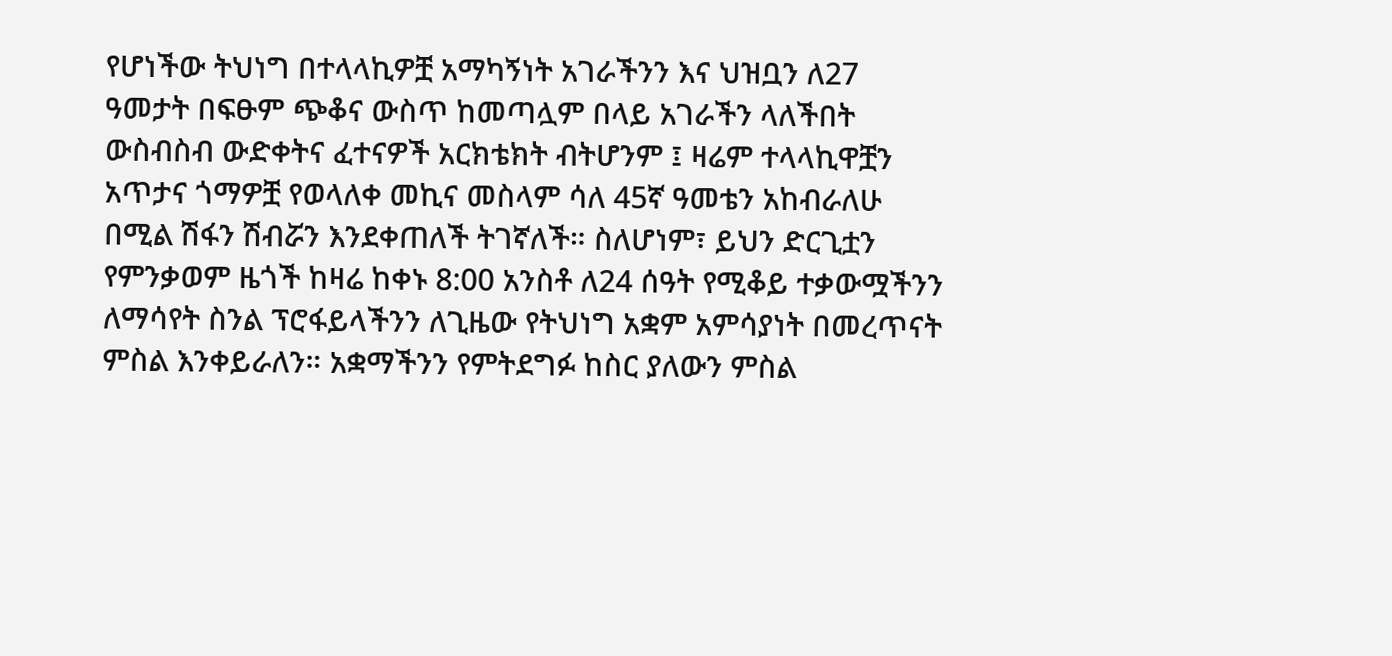የሆነችው ትህነግ በተላላኪዎቿ አማካኝነት አገራችንን እና ህዝቧን ለ27 ዓመታት በፍፁም ጭቆና ውስጥ ከመጣሏም በላይ አገራችን ላለችበት ውስብስብ ውድቀትና ፈተናዎች አርክቴክት ብትሆንም ፤ ዛሬም ተላላኪዋቿን አጥታና ጎማዎቿ የወላለቀ መኪና መስላም ሳለ 45ኛ ዓመቴን አከብራለሁ በሚል ሽፋን ሽብሯን እንደቀጠለች ትገኛለች። ስለሆነም፣ ይህን ድርጊቷን የምንቃወም ዜጎች ከዛሬ ከቀኑ 8:00 አንስቶ ለ24 ሰዓት የሚቆይ ተቃውሟችንን ለማሳየት ስንል ፕሮፋይላችንን ለጊዜው የትህነግ አቋም አምሳያነት በመረጥናት ምስል እንቀይራለን። አቋማችንን የምትደግፉ ከስር ያለውን ምስል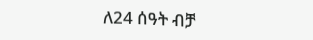ለ24 ሰዓት ብቻ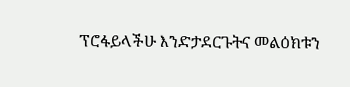ፕሮፋይላችሁ እንድታደርጉትና መልዕክቱን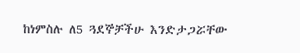ከነምስሉ ለ5 ጓደኞቻችሁ እንድታጋሯቸው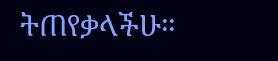ትጠየቃላችሁ።